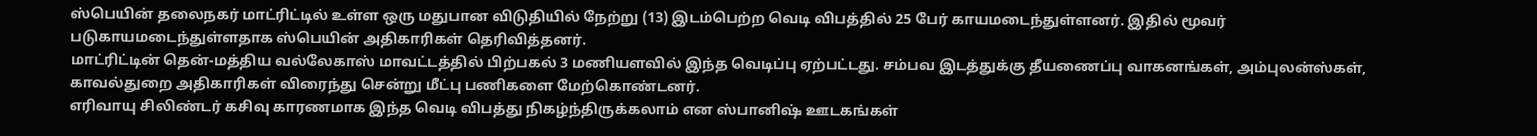ஸ்பெயின் தலைநகர் மாட்ரிட்டில் உள்ள ஒரு மதுபான விடுதியில் நேற்று (13) இடம்பெற்ற வெடி விபத்தில் 25 பேர் காயமடைந்துள்ளனர். இதில் மூவர் படுகாயமடைந்துள்ளதாக ஸ்பெயின் அதிகாரிகள் தெரிவித்தனர்.
மாட்ரிட்டின் தென்-மத்திய வல்லேகாஸ் மாவட்டத்தில் பிற்பகல் 3 மணியளவில் இந்த வெடிப்பு ஏற்பட்டது. சம்பவ இடத்துக்கு தீயணைப்பு வாகனங்கள், அம்புலன்ஸ்கள், காவல்துறை அதிகாரிகள் விரைந்து சென்று மீட்பு பணிகளை மேற்கொண்டனர்.
எரிவாயு சிலிண்டர் கசிவு காரணமாக இந்த வெடி விபத்து நிகழ்ந்திருக்கலாம் என ஸ்பானிஷ் ஊடகங்கள்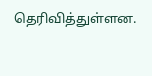தெரிவித்துள்ளன.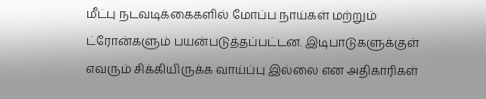மீட்பு நடவடிக்கைகளில் மோப்ப நாய்கள் மற்றும் ட்ரோன்களும் பயன்படுத்தப்பட்டன. இடிபாடுகளுக்குள் எவரும் சிக்கியிருக்க வாய்ப்பு இல்லை என அதிகாரிகள்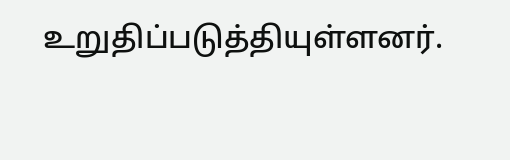உறுதிப்படுத்தியுள்ளனர்.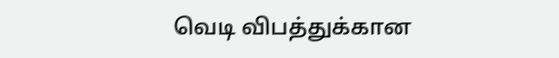வெடி விபத்துக்கான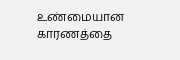உண்மையான காரணத்தை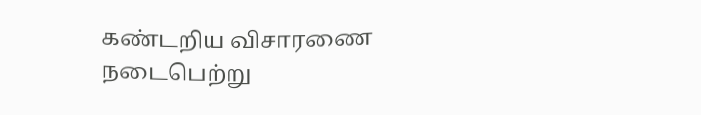கண்டறிய விசாரணை நடைபெற்று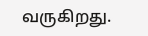வருகிறது.